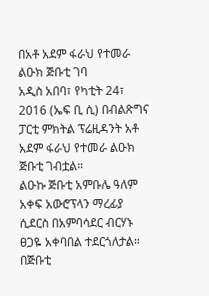በአቶ አደም ፋራህ የተመራ ልዑክ ጅቡቲ ገባ
አዲስ አበባ፣ የካቲት 24፣ 2016 (ኤፍ ቢ ሲ) በብልጽግና ፓርቲ ምክትል ፕሬዚዳንት አቶ አደም ፋራህ የተመራ ልዑክ ጅቡቲ ገብቷል።
ልዑኩ ጅቡቲ አምቡሌ ዓለም አቀፍ አውሮፕላን ማረፊያ ሲደርስ በአምባሳደር ብርሃኑ ፀጋዬ አቀባበል ተደርጎለታል።
በጅቡቲ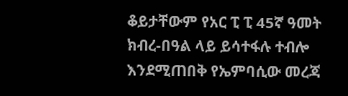ቆይታቸውም የአር ፒ ፒ 45ኛ ዓመት ክብረ-በዓል ላይ ይሳተፋሉ ተብሎ እንደሚጠበቅ የኤምባሲው መረጃ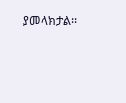ያመላክታል፡፡